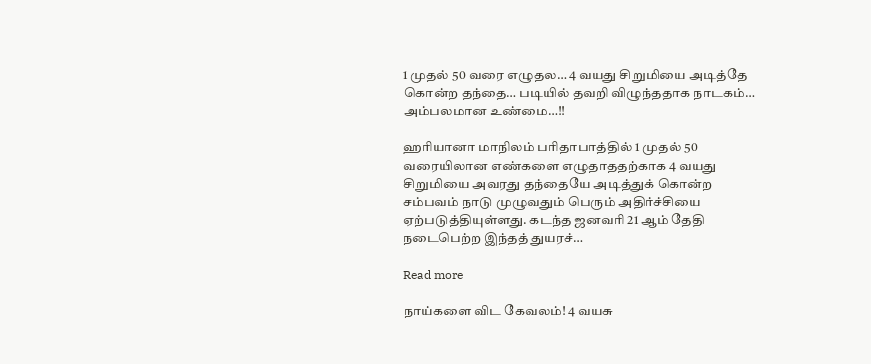1 முதல் 50 வரை எழுதல… 4 வயது சிறுமியை அடித்தே கொன்ற தந்தை… படியில் தவறி விழுந்ததாக நாடகம்… அம்பலமான உண்மை…!!

ஹரியானா மாநிலம் பரிதாபாத்தில் 1 முதல் 50 வரையிலான எண்களை எழுதாததற்காக 4 வயது சிறுமியை அவரது தந்தையே அடித்துக் கொன்ற சம்பவம் நாடு முழுவதும் பெரும் அதிர்ச்சியை ஏற்படுத்தியுள்ளது. கடந்த ஜனவரி 21 ஆம் தேதி நடைபெற்ற இந்தத் துயரச்…

Read more

நாய்களை விட கேவலம்! 4 வயசு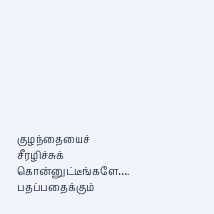குழந்தையைச் சீரழிச்சுக் கொன்னுட்டீங்களே…. பதப்பதைக்கும்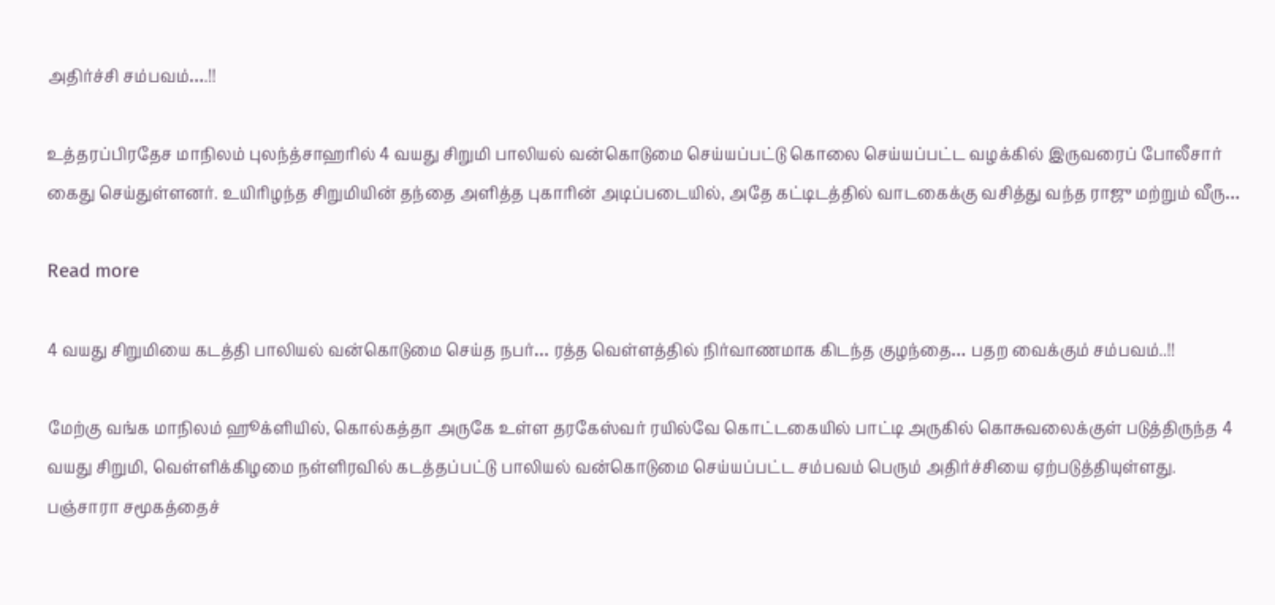அதிர்ச்சி சம்பவம்….!!

உத்தரப்பிரதேச மாநிலம் புலந்த்சாஹரில் 4 வயது சிறுமி பாலியல் வன்கொடுமை செய்யப்பட்டு கொலை செய்யப்பட்ட வழக்கில் இருவரைப் போலீசார் கைது செய்துள்ளனர். உயிரிழந்த சிறுமியின் தந்தை அளித்த புகாரின் அடிப்படையில், அதே கட்டிடத்தில் வாடகைக்கு வசித்து வந்த ராஜு மற்றும் வீரு…

Read more

4 வயது சிறுமியை கடத்தி பாலியல் வன்கொடுமை செய்த நபர்… ரத்த வெள்ளத்தில் நிர்வாணமாக கிடந்த குழந்தை… பதற வைக்கும் சம்பவம்..!!

மேற்கு வங்க மாநிலம் ஹூக்ளியில், கொல்கத்தா அருகே உள்ள தரகேஸ்வர் ரயில்வே கொட்டகையில் பாட்டி அருகில் கொசுவலைக்குள் படுத்திருந்த 4 வயது சிறுமி, வெள்ளிக்கிழமை நள்ளிரவில் கடத்தப்பட்டு பாலியல் வன்கொடுமை செய்யப்பட்ட சம்பவம் பெரும் அதிர்ச்சியை ஏற்படுத்தியுள்ளது. பஞ்சாரா சமூகத்தைச்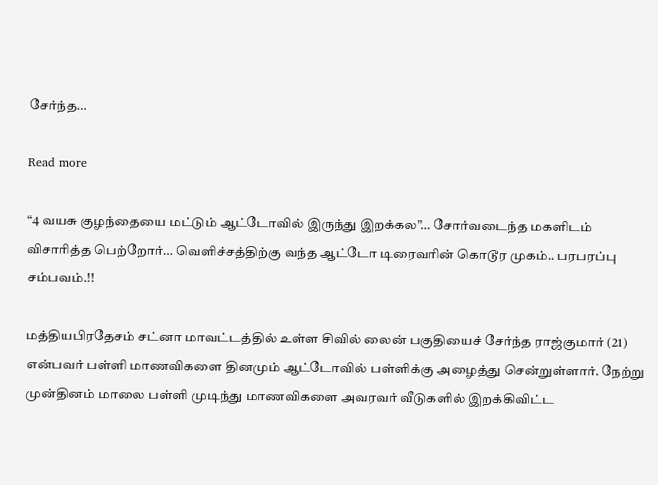சேர்ந்த…

Read more

“4 வயசு குழந்தையை மட்டும் ஆட்டோவில் இருந்து இறக்கல”… சோர்வடைந்த மகளிடம் விசாரித்த பெற்றோர்… வெளிச்சத்திற்கு வந்த ஆட்டோ டிரைவரின் கொடூர முகம்.. பரபரப்பு சம்பவம்.!!

மத்தியபிரதேசம் சட்னா மாவட்டத்தில் உள்ள சிவில் லைன் பகுதியைச் சேர்ந்த ராஜ்குமார் (21) என்பவர் பள்ளி மாணவிகளை தினமும் ஆட்டோவில் பள்ளிக்கு அழைத்து சென்றுள்ளார். நேற்று முன்தினம் மாலை பள்ளி முடிந்து மாணவிகளை அவரவர் வீடுகளில் இறக்கிவிட்ட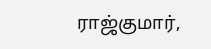ராஜ்குமார்,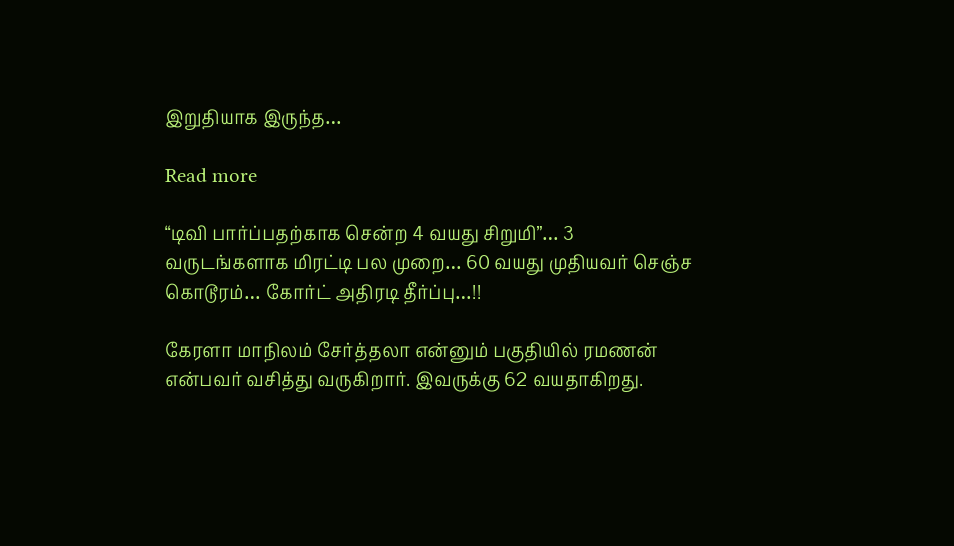இறுதியாக இருந்த…

Read more

“டிவி பார்ப்பதற்காக சென்ற 4 வயது சிறுமி”… 3 வருடங்களாக மிரட்டி பல முறை… 60 வயது முதியவர் செஞ்ச கொடூரம்… கோர்ட் அதிரடி தீர்ப்பு…!!

கேரளா மாநிலம் சேர்த்தலா என்னும் பகுதியில் ரமணன் என்பவர் வசித்து வருகிறார். இவருக்கு 62 வயதாகிறது.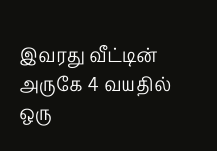இவரது வீட்டின் அருகே 4 வயதில் ஒரு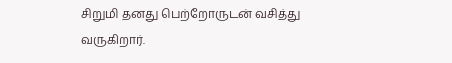சிறுமி தனது பெற்றோருடன் வசித்து வருகிறார்.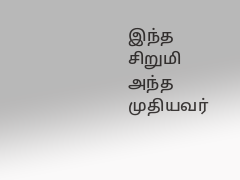இந்த சிறுமி அந்த முதியவர்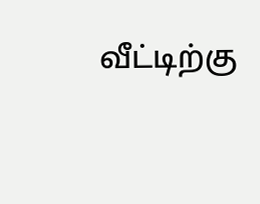வீட்டிற்கு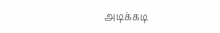அடிக்கடி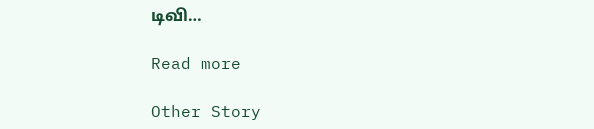டிவி…

Read more

Other Story